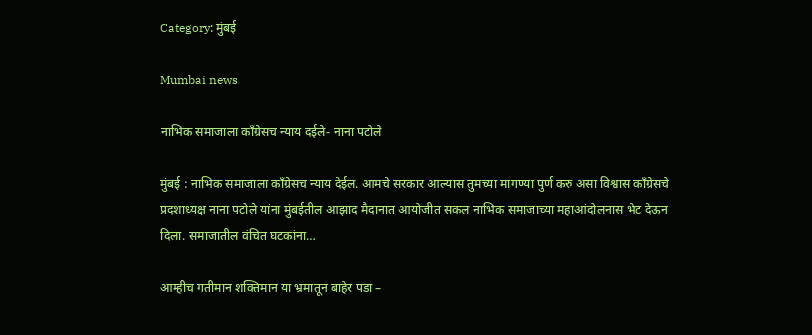Category: मुंबई

Mumbai news

नाभिक समाजाला काँग्रेसच न्याय दईले- नाना पटोले

मुंबई : नाभिक समाजाला काँग्रेसच न्याय देईल. आमचे सरकार आल्यास तुमच्या मागण्या पुर्ण करु असा विश्वास काँग्रेसचे प्रदशाध्यक्ष नाना पटोले यांना मुंबईतील आझाद मैदानात आयोजीत सकल नाभिक समाजाच्या महाआंदोलनास भेट देऊन दिला. समाजातील वंचित घटकांना…

आम्हीच गतीमान शक्तिमान या भ्रमातून बाहेर पडा –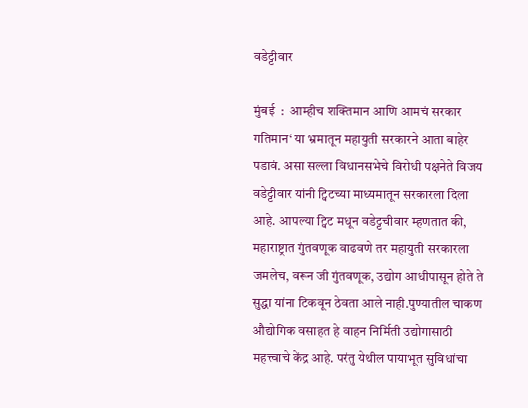वडेट्टीवार

मुंबई  :  आम्हीच शक्तिमान आणि आमचं सरकार गतिमान‘ या भ्रमातून महायुती सरकारने आता बाहेर पडावं. असा सल्ला विधानसभेचे विरोधी पक्षनेते विजय वडेट्टीवार यांनी ट्विटच्या माध्यमातून सरकारला दिला आहे. आपल्या ट्विट मधून वडेट्टचीवार म्हणतात की, महाराष्ट्रात गुंतवणूक वाढवणे तर महायुती सरकारला जमलेच, वरून जी गुंतवणूक, उद्योग आधीपासून होते ते सुद्धा यांना टिकवून ठेवता आले नाही.पुण्यातील चाकण औद्योगिक वसाहत हे वाहन निर्मिती उद्योगासाठी महत्त्वाचे केंद्र आहे. परंतु येथील पायाभूत सुविधांचा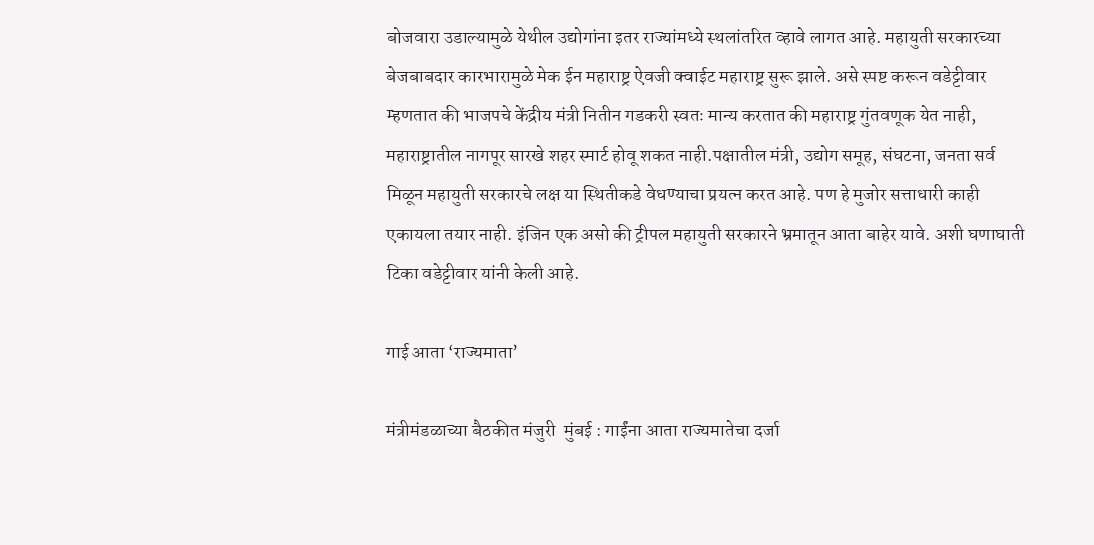बोजवारा उडाल्यामुळे येथील उद्योगांना इतर राज्यांमध्ये स्थलांतरित व्हावे लागत आहे. महायुती सरकारच्या बेजबाबदार कारभारामुळे मेक ईन महाराष्ट्र ऐवजी क्वाईट महाराष्ट्र सुरू झाले. असे स्पष्ट करून वडेट्टीवार म्हणतात की भाजपचे केंद्रीय मंत्री नितीन गडकरी स्वतः मान्य करतात की महाराष्ट्र गुंतवणूक येत नाही, महाराष्ट्रातील नागपूर सारखे शहर स्मार्ट होवू शकत नाही.पक्षातील मंत्री, उद्योग समूह, संघटना, जनता सर्व मिळून महायुती सरकारचे लक्ष या स्थितीकडे वेधण्याचा प्रयत्न करत आहे. पण हे मुजोर सत्ताधारी काही एकायला तयार नाही. इंजिन एक असो की ट्रीपल महायुती सरकारने भ्रमातून आता बाहेर यावे. अशी घणाघाती टिका वडेट्टीवार यांनी केली आहे.

गाई आता ‘राज्यमाता’

मंत्रीमंडळाच्या बैठकीत मंजुरी  मुंबई : गाईंना आता राज्यमातेचा दर्जा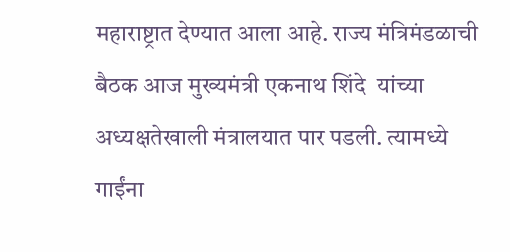महाराष्ट्रात देण्यात आला आहे. राज्य मंत्रिमंडळाची बैठक आज मुख्यमंत्री एकनाथ शिंदे  यांच्या अध्यक्षतेखाली मंत्रालयात पार पडली. त्यामध्ये गाईंना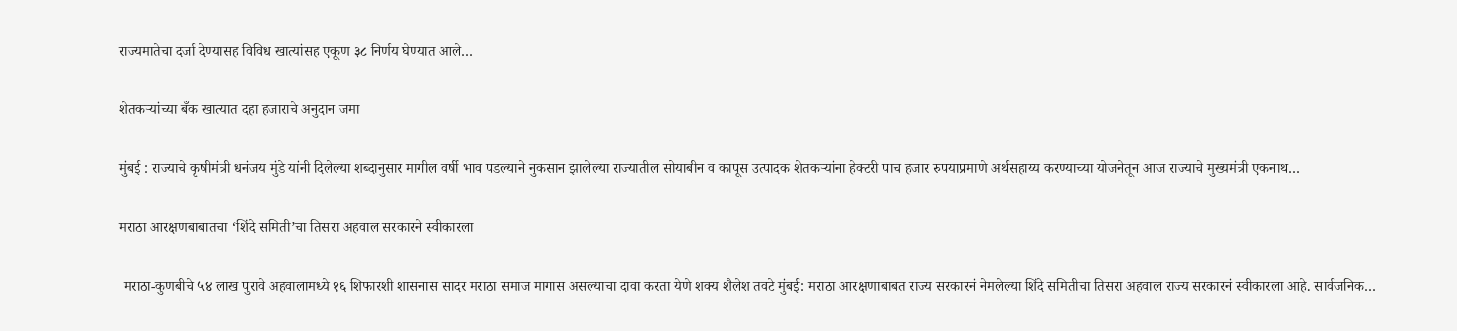राज्यमातेचा दर्जा देण्यासह विविध खात्यांसह एकूण ३८ निर्णय घेण्यात आले…

शेतकऱ्यांच्या बँक खात्यात दहा हजाराचे अनुदान जमा

मुंबई : राज्याचे कृषीमंत्री धनंजय मुंडे यांनी दिलेल्या शब्दानुसार मागील वर्षी भाव पडल्याने नुकसान झालेल्या राज्यातील सोयाबीन व कापूस उत्पादक शेतकऱ्यांना हेक्टरी पाच हजार रुपयाप्रमाणे अर्थसहाय्य करण्याच्या योजनेतून आज राज्याचे मुख्यमंत्री एकनाथ…

मराठा आरक्षणबाबातचा ‘शिंदे समिती’चा तिसरा अहवाल सरकारने स्वीकारला

 मराठा-कुणबीचे ५४ लाख पुरावे अहवालामध्ये १६ शिफारशी शासनास सादर मराठा समाज मागास असल्याचा दावा करता येणे शक्य शैलेश तवटे मुंबई: मराठा आरक्षणाबाबत राज्य सरकारनं नेमलेल्या शिंदे समितीचा तिसरा अहवाल राज्य सरकारनं स्वीकारला आहे. सार्वजनिक…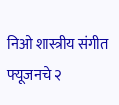निओ शास्त्रीय संगीत फ्यूजनचे २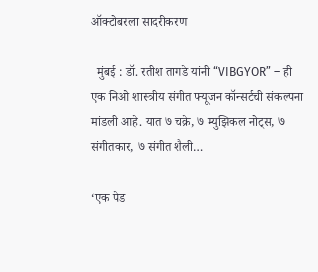ऑक्टोबरला सादरीकरण

  मुंबई : डॉ. रतीश तागडे यांनी “VIBGYOR” – ही एक निओ शास्त्रीय संगीत फ्यूजन कॉन्सर्टची संकल्पना मांडली आहे. यात ७ चक्रे, ७ म्युझिकल नोट्स, ७ संगीतकार, ७ संगीत शैली…

‘एक पेड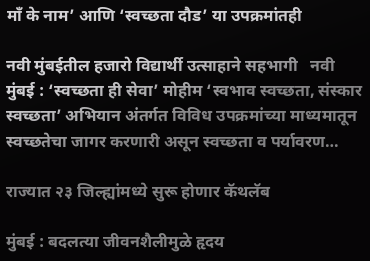माँ के नाम’ आणि ‘स्वच्छता दौड’ या उपक्रमांतही

नवी मुंबईतील हजारो विद्यार्थी उत्साहाने सहभागी   नवी मुंबई : ‘स्वच्छता ही सेवा’ मोहीम ‘स्वभाव स्वच्छता, संस्कार स्वच्छता’ अभियान अंतर्गत विविध उपक्रमांच्या माध्यमातून स्वच्छतेचा जागर करणारी असून स्वच्छता व पर्यावरण…

राज्यात २३ जिल्ह्यांमध्ये सुरू होणार कॅथलॅब

मुंबई : बदलत्या जीवनशैलीमुळे हृदय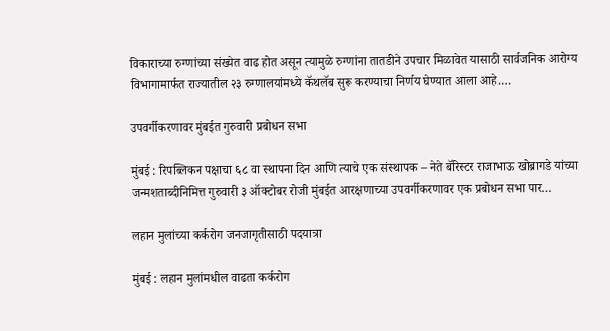विकाराच्या रुग्णांच्या संख्येत वाढ होत असून त्यामुळे रुग्णांना तातडीने उपचार मिळावेत यासाठी सार्वजनिक आरोग्य विभागामार्फत राज्यातील २३ रुग्णालयांमध्ये कॅथलॅब सुरू करण्याचा निर्णय घेण्यात आला आहे.…

उपवर्गीकरणावर मुंबईत गुरुवारी प्रबोधन सभा

मुंबई : रिपब्लिकन पक्षाचा ६८ वा स्थापना दिन आणि त्याचे एक संस्थापक – नेते बॅरिस्टर राजाभाऊ खोब्रागडे यांच्या जन्मशताब्दीनिमित्त गुरुवारी ३ ऑक्टोबर रोजी मुंबईत आरक्षणाच्या उपवर्गीकरणावर एक प्रबोधन सभा पार…

लहान मुलांच्या कर्करोग जनजागृतीसाठी पदयात्रा

मुंबई : लहान मुलांमधील वाढता कर्करोग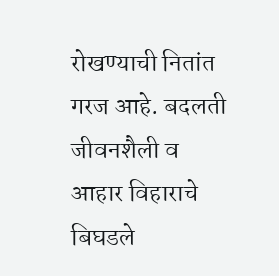रोखण्याची नितांत गरज आहे. बदलती जीवनशैली व आहार विहाराचे बिघडले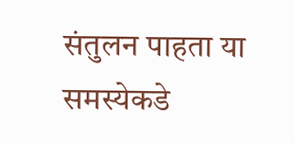संतुलन पाहता या समस्येकडे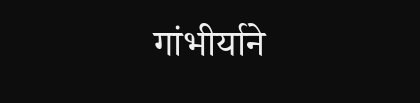गांभीर्याने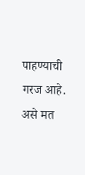पाहण्याची गरज आहे. असे मत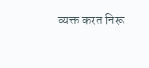व्यक्त करत निरू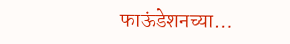फाऊंडेशनच्या…